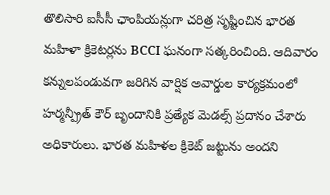తొలిసారి ఐసీసీ ఛాంపియన్లుగా చరిత్ర సృష్టించిన భారత మహిళా క్రికెటర్లను BCCI ఘనంగా సత్కరించింది. ఆదివారం కన్నులపండువగా జరిగిన వార్షిక అవార్డుల కార్యక్రమంలో హర్మన్ప్రీత్ కౌర్ బృందానికి ప్రత్యేక మెడల్స్ ప్రదానం చేశారు అధికారులు. భారత మహిళల క్రికెట్ జట్టును అందని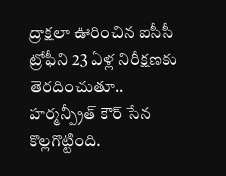ద్రాక్షలా ఊరించిన ఐసీసీ ట్రోఫీని 23 ఏళ్ల నిరీక్షణకు తెరదించుతూ.. హర్మన్ప్రీత్ కౌర్ సేన కొల్లగొట్టింది.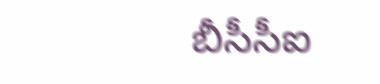బీసీసీఐ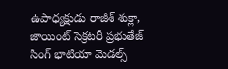ఉపాధ్యక్షుడు రాజీశ్ శుక్లా, జాయింట్ సెక్రటరీ ప్రభుతేజ్ సింగ్ భాటియా మెడల్స్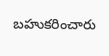బహుకరించారు